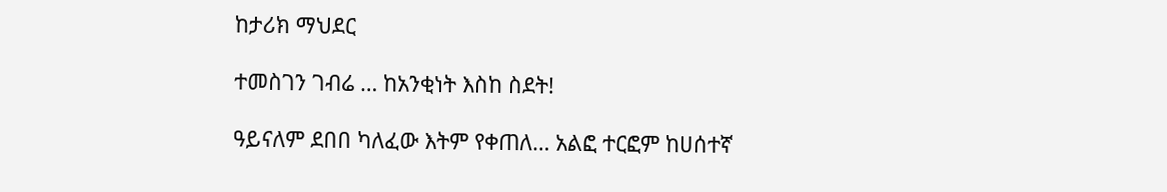ከታሪክ ማህደር

ተመስገን ገብሬ … ከአንቂነት እስከ ስደት!

ዓይናለም ደበበ ካለፈው እትም የቀጠለ… አልፎ ተርፎም ከሀሰተኛ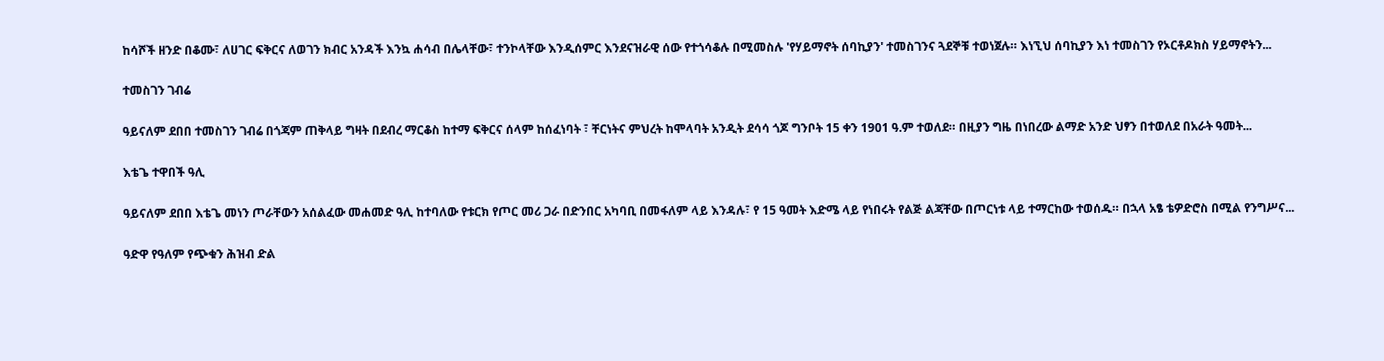ከሳሾች ዘንድ በቆሙ፣ ለሀገር ፍቅርና ለወገን ክብር አንዳች እንኳ ሐሳብ በሌላቸው፣ ተንኮላቸው እንዲሰምር እንደናዝራዊ ሰው የተጎሳቆሉ በሚመስሉ 'የሃይማኖት ሰባኪያን' ተመስገንና ጓደኞቹ ተወነጀሉ። እነኚህ ሰባኪያን እነ ተመስገን የኦርቶዶክስ ሃይማኖትን...

ተመስገን ገብሬ

ዓይናለም ደበበ ተመስገን ገብሬ በጎጃም ጠቅላይ ግዛት በደብረ ማርቆስ ከተማ ፍቅርና ሰላም ከሰፈነባት ፣ ቸርነትና ምህረት ከሞላባት አንዲት ደሳሳ ጎጆ ግንቦት 15 ቀን 1901 ዓ.ም ተወለደ። በዚያን ግዜ በነበረው ልማድ አንድ ህፃን በተወለደ በአራት ዓመት...

እቴጌ ተዋበች ዓሊ

ዓይናለም ደበበ እቴጌ መነን ጦራቸውን አሰልፈው መሐመድ ዓሊ ከተባለው የቱርክ የጦር መሪ ጋራ በድንበር አካባቢ በመፋለም ላይ እንዳሉ፣ የ 15 ዓመት እድሜ ላይ የነበሩት የልጅ ልጃቸው በጦርነቱ ላይ ተማርከው ተወሰዱ። በኋላ አፄ ቴዎድሮስ በሚል የንግሥና...

ዓድዋ የዓለም የጭቁን ሕዝብ ድል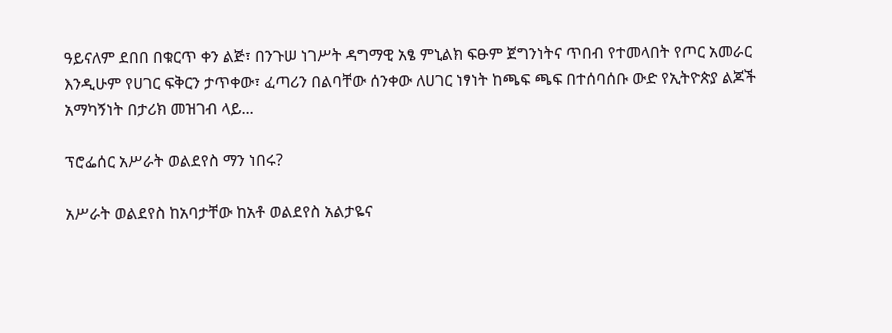ዓይናለም ደበበ በቁርጥ ቀን ልጅ፣ በንጉሠ ነገሥት ዳግማዊ አፄ ምኒልክ ፍፁም ጀግንነትና ጥበብ የተመላበት የጦር አመራር እንዲሁም የሀገር ፍቅርን ታጥቀው፣ ፈጣሪን በልባቸው ሰንቀው ለሀገር ነፃነት ከጫፍ ጫፍ በተሰባሰቡ ውድ የኢትዮጵያ ልጆች አማካኝነት በታሪክ መዝገብ ላይ...

ፕሮፌሰር አሥራት ወልደየስ ማን ነበሩ?

አሥራት ወልደየስ ከአባታቸው ከአቶ ወልደየስ አልታዬና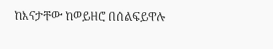ከእናታቸው ከወይዘሮ በሰልፍይዋሉ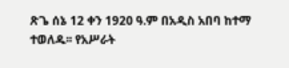ጽጌ ሰኔ 12 ቀን 1920 ዓ.ም በአዲስ አበባ ከተማ ተወለዱ፡፡ የአሥራት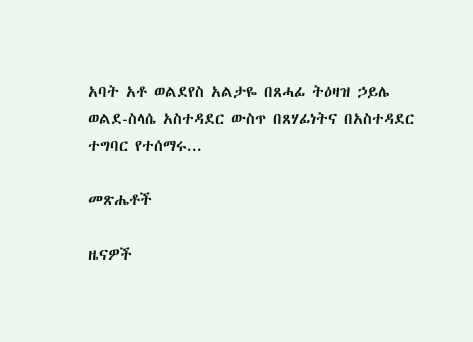አባት አቶ ወልደየስ አልታዬ በጸሓፊ ትዕዛዝ ኃይሌ ወልደ-ስላሴ አስተዳደር ውስጥ በጸሃፊነትና በአስተዳደር ተግባር የተሰማሩ...

መጽሔቶች

ዜናዎች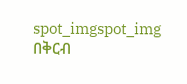spot_imgspot_img
በቅርብ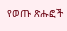የወጡ ጽሑፎች